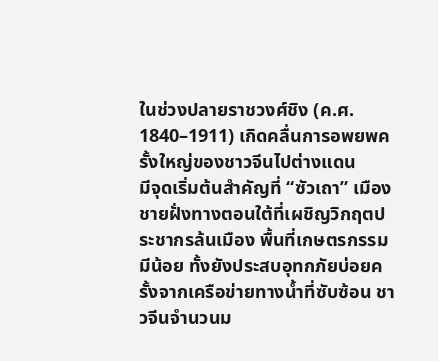ในช่วงปลายราชวงศ์ชิง (ค.ศ. 1840–1911) เกิดคลื่นการอพยพครั้งใหญ่ของชาวจีนไปต่างแดน
มีจุดเริ่มต้นสำคัญที่ “ซัวเถา” เมืองชายฝั่งทางตอนใต้ที่เผชิญวิกฤตประชากรล้นเมือง พื้นที่เกษตรกรรมมีน้อย ทั้งยังประสบอุทกภัยบ่อยครั้งจากเครือข่ายทางน้ำที่ซับซ้อน ชาวจีนจำนวนม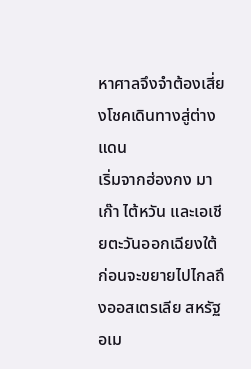หาศาลจึงจำต้องเสี่ยงโชคเดินทางสู่ต่างแดน
เริ่มจากฮ่องกง มาเก๊า ไต้หวัน และเอเชียตะวันออกเฉียงใต้ ก่อนจะขยายไปไกลถึงออสเตรเลีย สหรัฐอเม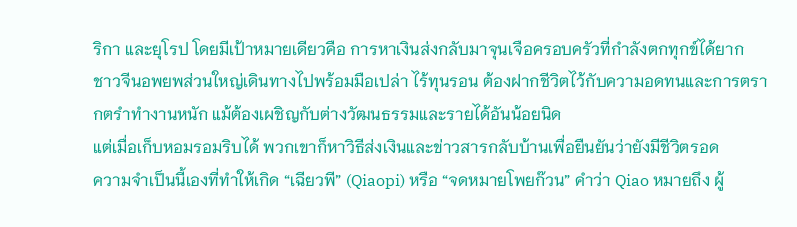ริกา และยุโรป โดยมีเป้าหมายเดียวคือ การหาเงินส่งกลับมาจุนเจือครอบครัวที่กำลังตกทุกข์ได้ยาก
ชาวจีนอพยพส่วนใหญ่เดินทางไปพร้อมมือเปล่า ไร้ทุนรอน ต้องฝากชีวิตไว้กับความอดทนและการตรากตรำทำงานหนัก แม้ต้องเผชิญกับต่างวัฒนธรรมและรายได้อันน้อยนิด
แต่เมื่อเก็บหอมรอมริบได้ พวกเขาก็หาวิธีส่งเงินและข่าวสารกลับบ้านเพื่อยืนยันว่ายังมีชีวิตรอด
ความจำเป็นนี้เองที่ทำให้เกิด “เฉียวพี” (Qiaopi) หรือ “จดหมายโพยก๊วน” คำว่า Qiao หมายถึง ผู้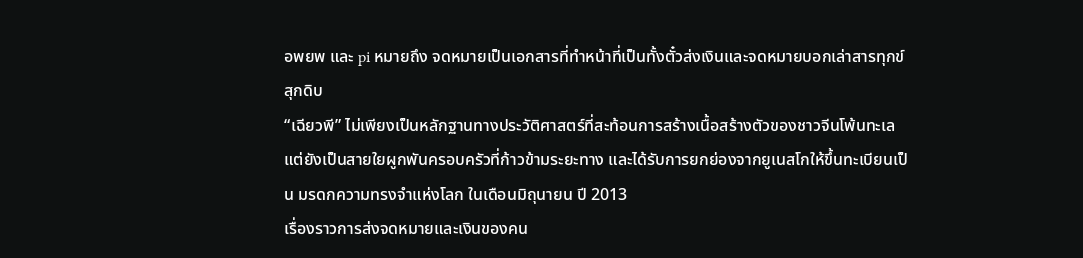อพยพ และ pi หมายถึง จดหมายเป็นเอกสารที่ทำหน้าที่เป็นทั้งตั๋วส่งเงินและจดหมายบอกเล่าสารทุกข์สุกดิบ
“เฉียวพี” ไม่เพียงเป็นหลักฐานทางประวัติศาสตร์ที่สะท้อนการสร้างเนื้อสร้างตัวของชาวจีนโพ้นทะเล
แต่ยังเป็นสายใยผูกพันครอบครัวที่ก้าวข้ามระยะทาง และได้รับการยกย่องจากยูเนสโกให้ขึ้นทะเบียนเป็น มรดกความทรงจำแห่งโลก ในเดือนมิถุนายน ปี 2013
เรื่องราวการส่งจดหมายและเงินของคน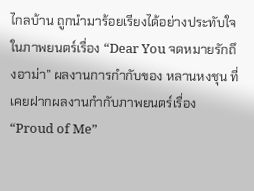ไกลบ้าน ถูกนำมาร้อยเรียงได้อย่างประทับใจในภาพยนตร์เรื่อง “Dear You จดหมายรักถึงอาม่า” ผลงานการกำกับของ หลานหงชุน ที่เคยฝากผลงานกำกับภาพยนตร์เรื่อง“Proud of Me”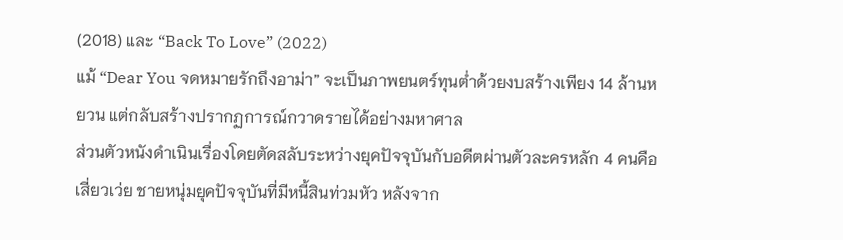(2018) และ “Back To Love” (2022)
แม้ “Dear You จดหมายรักถึงอาม่า” จะเป็นภาพยนตร์ทุนต่ำด้วยงบสร้างเพียง 14 ล้านหยวน แต่กลับสร้างปรากฏการณ์กวาดรายได้อย่างมหาศาล
ส่วนตัวหนังดำเนินเรื่องโดยตัดสลับระหว่างยุคปัจจุบันกับอดีตผ่านตัวละครหลัก 4 คนคือ เสี่ยวเว่ย ชายหนุ่มยุคปัจจุบันที่มีหนี้สินท่วมหัว หลังจาก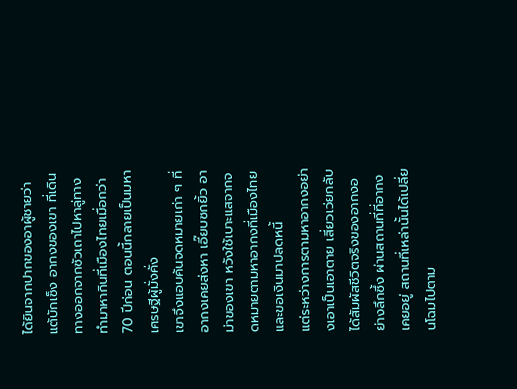ได้ยินจากปากของอาผู้ชายว่า แต้บักเซ็ง อากงของเขา ที่เดินทางออกจากซัวเถาไปหาลู่ทางทำมาหากินที่เมืองไทยเมื่อกว่า 70 ปีก่อน ตอนนี้กลายเป็นมหาเศรษฐีผู้มั่งคั่ง
เขาจึงแอบค้นจดหมายเก่า ๆ ที่อากงเคยส่งหา เอี๊ยบซกยิ้ว อาม่าของเขา หวังใช้เบาะแสจากจดหมายตามหาอากงที่เมืองไทยและขอเงินมาปลดหนี้
แต่ระหว่างการตามหาอากงอย่างเอาเป็นเอาตาย เสี่ยวเว่ยกลับได้สัมผัสชีวิตจริงของอากงอย่างลึกซึ้ง ผ่านสถานที่ที่อากงเคยอยู่ สถานที่เหล่านั้นได้เปลี่ยนโฉมไปตาม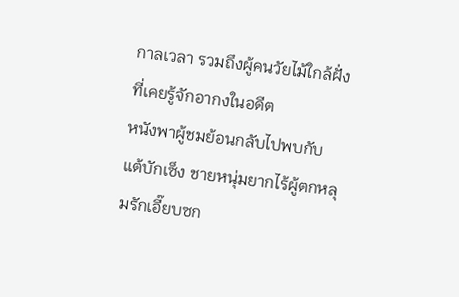กาลเวลา รวมถึงผู้คนวัยไม้ใกล้ฝั่งที่เคยรู้จักอากงในอดีต
หนังพาผู้ชมย้อนกลับไปพบกับ แต้บักเซ็ง ชายหนุ่มยากไร้ผู้ตกหลุมรักเอี๊ยบซก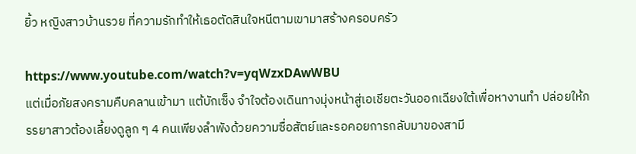ยิ้ว หญิงสาวบ้านรวย ที่ความรักทำให้เธอตัดสินใจหนีตามเขามาสร้างครอบครัว

https://www.youtube.com/watch?v=yqWzxDAwWBU
แต่เมื่อภัยสงครามคืบคลานเข้ามา แต้บักเซ็ง จำใจต้องเดินทางมุ่งหน้าสู่เอเชียตะวันออกเฉียงใต้เพื่อหางานทำ ปล่อยให้ภรรยาสาวต้องเลี้ยงดูลูก ๆ 4 คนเพียงลำพังด้วยความซื่อสัตย์และรอคอยการกลับมาของสามี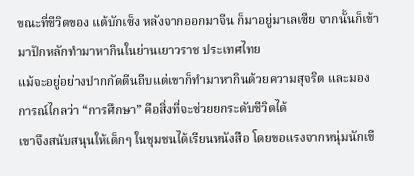ขณะที่ชีวิตของ แต้บักเซ็ง หลังจากออกมาจีน ก็มาอยู่มาเลเซีย จากนั้นก็เข้ามาปักหลักทำมาหากินในย่านเยาวราช ประเทศไทย
แม้จะอยู่อย่างปากกัดตีนถีบแต่เขาก็ทำมาหากินด้วยความสุจริต และมองการณ์ไกลว่า “การศึกษา” คือสิ่งที่จะช่วยยกระดับชีวิตได้
เขาจึงสนับสนุนให้เด็กๆ ในชุมชนได้เรียนหนังสือ โดยขอแรงจากหนุ่มนักเขี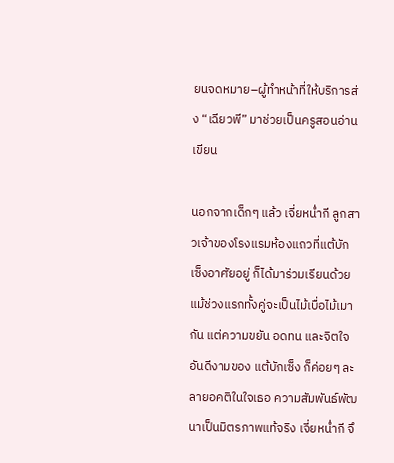ยนจดหมาย–ผู้ทำหน้าที่ให้บริการส่ง “เฉียวพี” มาช่วยเป็นครูสอนอ่านเขียน

นอกจากเด็กๆ แล้ว เจี่ยหน่ำกี ลูกสาวเจ้าของโรงแรมห้องแถวที่แต้บักเซ็งอาศัยอยู่ ก็ได้มาร่วมเรียนด้วย แม้ช่วงแรกทั้งคู่จะเป็นไม้เบื่อไม้เมากัน แต่ความขยัน อดทน และจิตใจอันดีงามของ แต้บักเซ็ง ก็ค่อยๆ ละลายอคติในใจเธอ ความสัมพันธ์พัฒนาเป็นมิตรภาพแท้จริง เจี่ยหน่ำกี จึ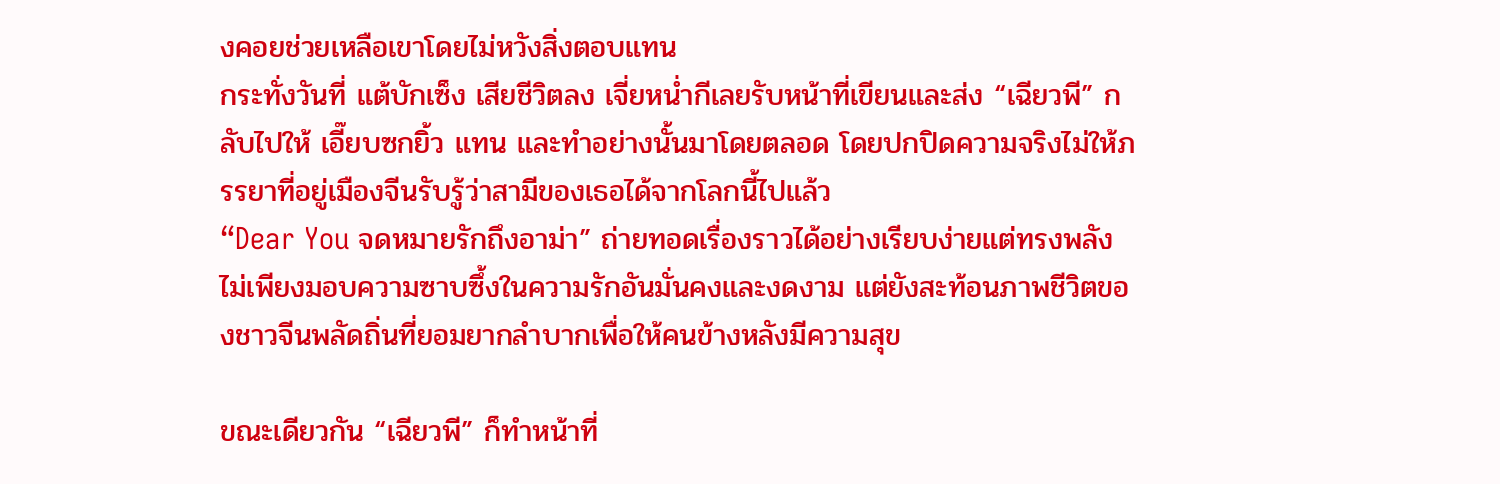งคอยช่วยเหลือเขาโดยไม่หวังสิ่งตอบแทน
กระทั่งวันที่ แต้บักเซ็ง เสียชีวิตลง เจี่ยหน่ำกีเลยรับหน้าที่เขียนและส่ง “เฉียวพี” กลับไปให้ เอี๊ยบซกยิ้ว แทน และทำอย่างนั้นมาโดยตลอด โดยปกปิดความจริงไม่ให้ภรรยาที่อยู่เมืองจีนรับรู้ว่าสามีของเธอได้จากโลกนี้ไปแล้ว
“Dear You จดหมายรักถึงอาม่า” ถ่ายทอดเรื่องราวได้อย่างเรียบง่ายแต่ทรงพลัง ไม่เพียงมอบความซาบซึ้งในความรักอันมั่นคงและงดงาม แต่ยังสะท้อนภาพชีวิตของชาวจีนพลัดถิ่นที่ยอมยากลำบากเพื่อให้คนข้างหลังมีความสุข

ขณะเดียวกัน “เฉียวพี” ก็ทำหน้าที่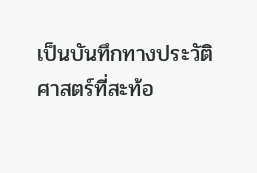เป็นบันทึกทางประวัติศาสตร์ที่สะท้อ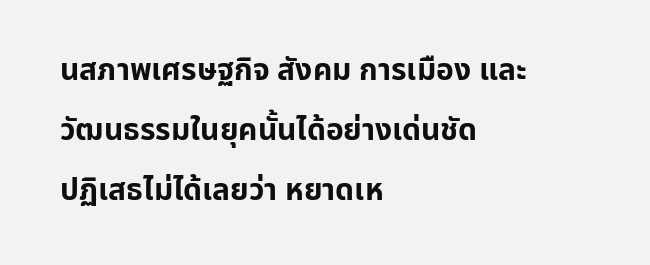นสภาพเศรษฐกิจ สังคม การเมือง และวัฒนธรรมในยุคนั้นได้อย่างเด่นชัด
ปฏิเสธไม่ได้เลยว่า หยาดเห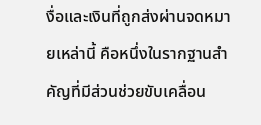งื่อและเงินที่ถูกส่งผ่านจดหมายเหล่านี้ คือหนึ่งในรากฐานสำคัญที่มีส่วนช่วยขับเคลื่อน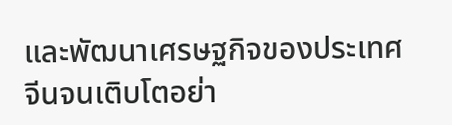และพัฒนาเศรษฐกิจของประเทศจีนจนเติบโตอย่า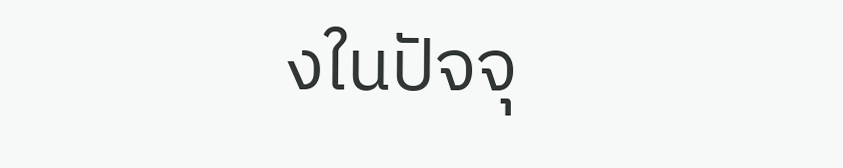งในปัจจุ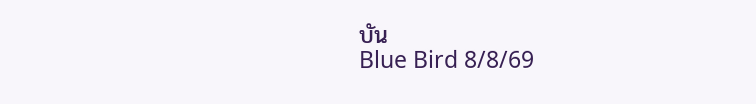บัน
Blue Bird 8/8/69